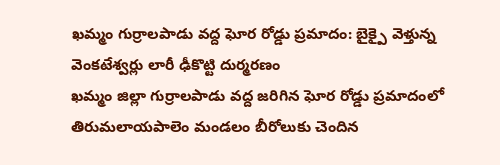ఖమ్మం గుర్రాలపాడు వద్ద ఘోర రోడ్డు ప్రమాదం: బైక్పై వెళ్తున్న వెంకటేశ్వర్లు లారీ ఢీకొట్టి దుర్మరణం
ఖమ్మం జిల్లా గుర్రాలపాడు వద్ద జరిగిన ఘోర రోడ్డు ప్రమాదంలో తిరుమలాయపాలెం మండలం బీరోలుకు చెందిన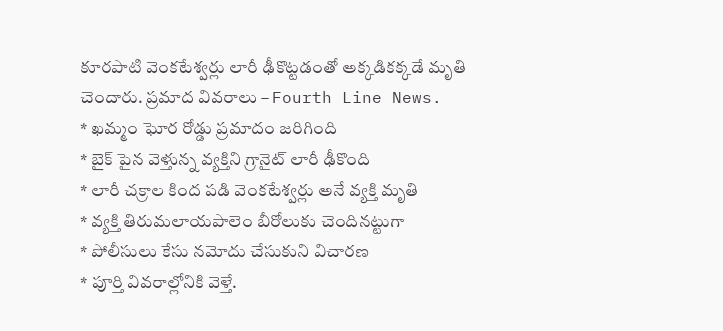కూరపాటి వెంకటేశ్వర్లు లారీ ఢీకొట్టడంతో అక్కడికక్కడే మృతి చెందారు. ప్రమాద వివరాలు – Fourth Line News.
* ఖమ్మం ఘోర రోడ్డు ప్రమాదం జరిగింది
* బైక్ పైన వెళ్తున్న వ్యక్తిని గ్రానైట్ లారీ ఢీకొంది
* లారీ చక్రాల కింద పడి వెంకటేశ్వర్లు అనే వ్యక్తి మృతి
* వ్యక్తి తిరుమలాయపాలెం బీరోలుకు చెందినట్టుగా
* పోలీసులు కేసు నమోదు చేసుకుని విచారణ
* పూర్తి వివరాల్లోనికి వెళ్తే.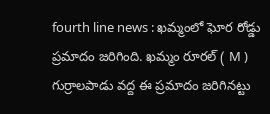fourth line news : ఖమ్మంలో ఘోర రోడ్డు ప్రమాదం జరిగింది. ఖమ్మం రూరల్ ( M ) గుర్రాలపాడు వద్ద ఈ ప్రమాదం జరిగినట్టు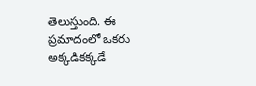తెలుస్తుంది. ఈ ప్రమాదంలో ఒకరు అక్కడికక్కడే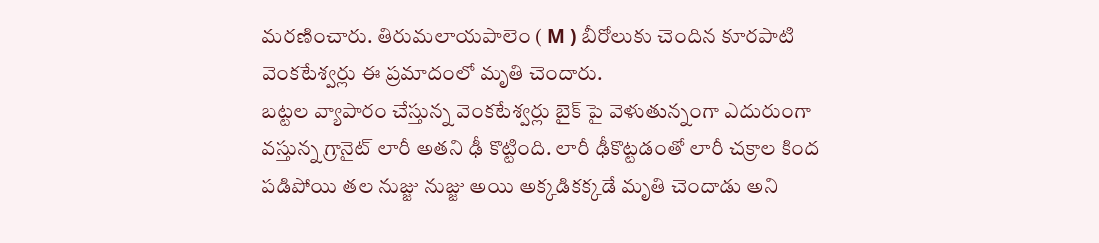మరణించారు. తిరుమలాయపాలెం ( M ) బీరోలుకు చెందిన కూరపాటి వెంకటేశ్వర్లు ఈ ప్రమాదంలో మృతి చెందారు.
బట్టల వ్యాపారం చేస్తున్న వెంకటేశ్వర్లు బైక్ పై వెళుతున్నంగా ఎదురుంగా వస్తున్న గ్రానైట్ లారీ అతని ఢీ కొట్టింది. లారీ ఢీకొట్టడంతో లారీ చక్రాల కింద పడిపోయి తల నుజ్జు నుజ్జు అయి అక్కడికక్కడే మృతి చెందాడు అని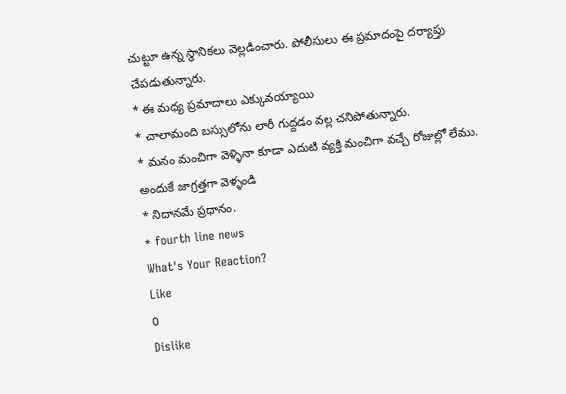చుట్టూ ఉన్న స్థానికలు వెల్లడించారు. పోలీసులు ఈ ప్రమాదంపై దర్యాప్తు చేపడుతున్నారు.
* ఈ మధ్య ప్రమాదాలు ఎక్కువయ్యాయి
* చాలామంది బస్సులోను లారీ గుద్దడం వల్ల చనిపోతున్నారు.
* మనం మంచిగా వెళ్ళినా కూడా ఎదుటి వ్యక్తి మంచిగా వచ్చే రోజుల్లో లేము. అందుకే జాగ్రత్తగా వెళ్ళండి
* నిదానమే ప్రధానం.
* fourth line news
What's Your Reaction?
Like
0
Dislike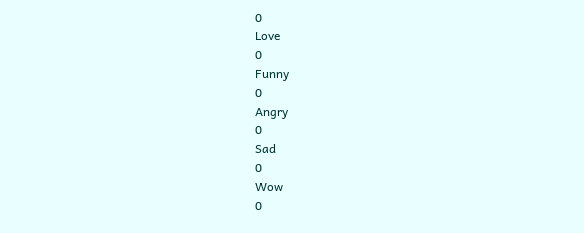0
Love
0
Funny
0
Angry
0
Sad
0
Wow
0